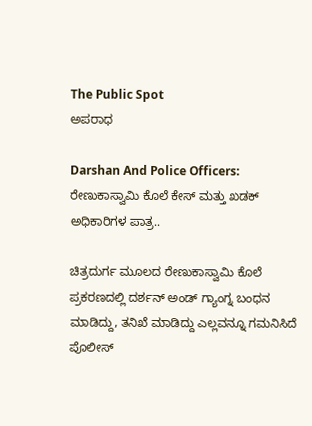The Public Spot
ಅಪರಾಧ

Darshan And Police Officers: ರೇಣುಕಾಸ್ವಾಮಿ ಕೊಲೆ ಕೇಸ್ ಮತ್ತು ಖಡಕ್ ಅಧಿಕಾರಿಗಳ ಪಾತ್ರ..

ಚಿತ್ರದುರ್ಗ ಮೂಲದ ರೇಣುಕಾಸ್ವಾಮಿ ಕೊಲೆ ಪ್ರಕರಣದಲ್ಲಿ ದರ್ಶನ್ ಅಂಡ್ ಗ್ಯಾಂಗ್ನ ಬಂಧನ ಮಾಡಿದ್ದು, ತನಿಖೆ ಮಾಡಿದ್ದು ಎಲ್ಲವನ್ನೂ ಗಮನಿಸಿದೆ ಪೊಲೀಸ್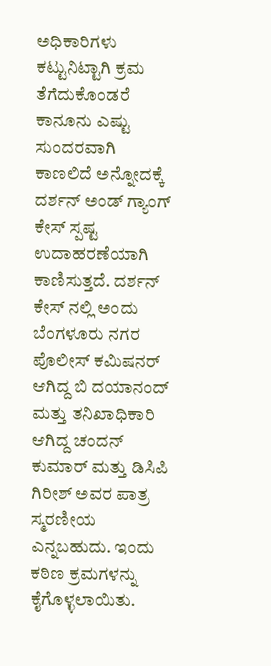ಅಧಿಕಾರಿಗಳು ಕಟ್ಟುನಿಟ್ಟಾಗಿ ಕ್ರಮ ತೆಗೆದುಕೊಂಡರೆ ಕಾನೂನು ಎಷ್ಟು ಸುಂದರವಾಗಿ ಕಾಣಲಿದೆ ಅನ್ನೋದಕ್ಕೆ ದರ್ಶನ್ ಅಂಡ್ ಗ್ಯಾಂಗ್ ಕೇಸ್ ಸ್ಪಷ್ಟ ಉದಾಹರಣೆಯಾಗಿ ಕಾಣಿಸುತ್ತದೆ. ದರ್ಶನ್ ಕೇಸ್ ನಲ್ಲಿ ಅಂದು ಬೆಂಗಳೂರು ನಗರ ಪೊಲೀಸ್ ಕಮಿಷನರ್ ಆಗಿದ್ದ ಬಿ ದಯಾನಂದ್ ಮತ್ತು ತನಿಖಾಧಿಕಾರಿ ಆಗಿದ್ದ ಚಂದನ್ ಕುಮಾರ್ ಮತ್ತು ಡಿಸಿಪಿ ಗಿರೀಶ್ ಅವರ ಪಾತ್ರ ಸ್ಮರಣೀಯ ಎನ್ನಬಹುದು. ಇಂದು ಕಠಿಣ ಕ್ರಮಗಳನ್ನು ಕೈಗೊಳ್ಳಲಾಯಿತು.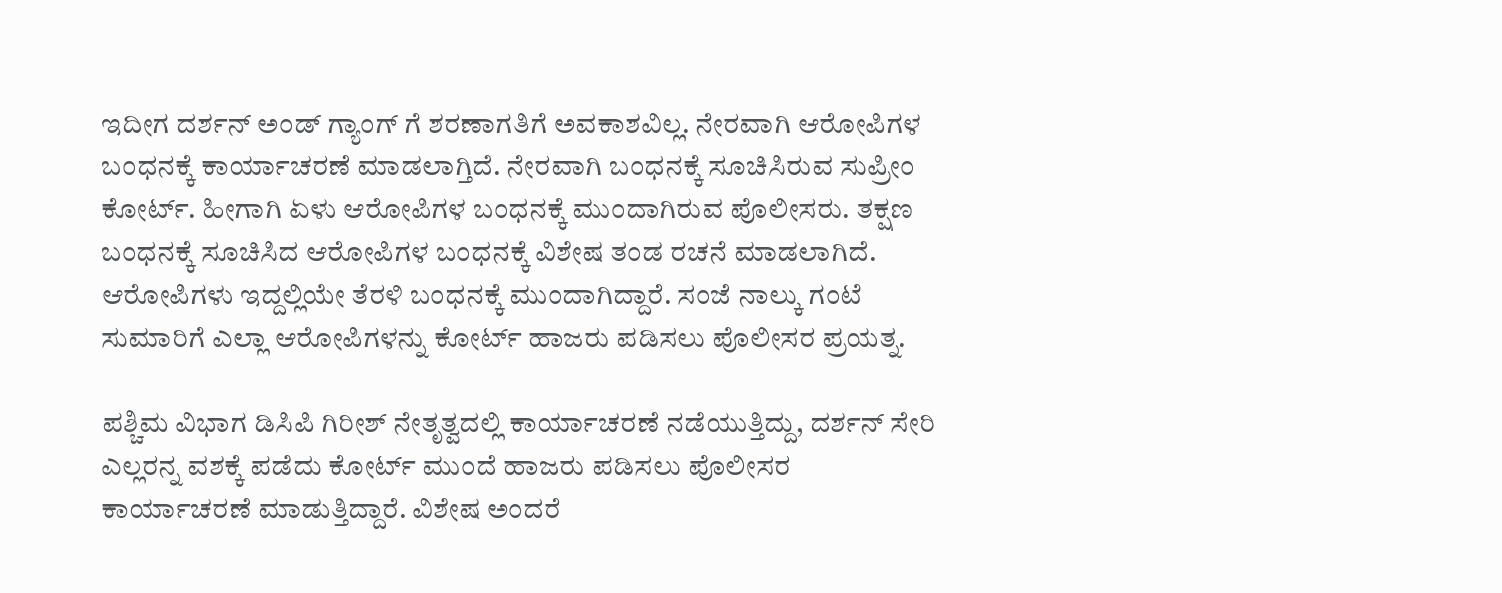ಇದೀಗ ದರ್ಶನ್ ಅಂಡ್ ಗ್ಯಾಂಗ್ ಗೆ ಶರಣಾಗತಿಗೆ ಅವಕಾಶವಿಲ್ಲ. ನೇರವಾಗಿ ಆರೋಪಿಗಳ ಬಂಧನಕ್ಕೆ ಕಾರ್ಯಾಚರಣೆ ಮಾಡಲಾಗ್ತಿದೆ. ನೇರವಾಗಿ ಬಂಧನಕ್ಕೆ ಸೂಚಿಸಿರುವ ಸುಪ್ರೀಂ ಕೋರ್ಟ್. ಹೀಗಾಗಿ ಏಳು ಆರೋಪಿಗಳ ಬಂಧನಕ್ಕೆ ಮುಂದಾಗಿರುವ ಪೊಲೀಸರು. ತಕ್ಷಣ ಬಂಧನಕ್ಕೆ ಸೂಚಿಸಿದ ಆರೋಪಿಗಳ ಬಂಧನಕ್ಕೆ ವಿಶೇಷ ತಂಡ ರಚನೆ ಮಾಡಲಾಗಿದೆ. ಆರೋಪಿಗಳು ಇದ್ದಲ್ಲಿಯೇ ತೆರಳಿ ಬಂಧನಕ್ಕೆ ಮುಂದಾಗಿದ್ದಾರೆ. ಸಂಜೆ ನಾಲ್ಕು ಗಂಟೆ ಸುಮಾರಿಗೆ ಎಲ್ಲಾ ಆರೋಪಿಗಳನ್ನು ಕೋರ್ಟ್ ಹಾಜರು ಪಡಿಸಲು ಪೊಲೀಸರ ಪ್ರಯತ್ನ.

ಪಶ್ಚಿಮ ವಿಭಾಗ ಡಿಸಿಪಿ ಗಿರೀಶ್ ನೇತೃತ್ವದಲ್ಲಿ ಕಾರ್ಯಾಚರಣೆ ನಡೆಯುತ್ತಿದ್ದು, ದರ್ಶನ್ ಸೇರಿ ಎಲ್ಲರನ್ನ ವಶಕ್ಕೆ ಪಡೆದು ಕೋರ್ಟ್ ಮುಂದೆ ಹಾಜರು ಪಡಿಸಲು ಪೊಲೀಸರ ಕಾರ್ಯಾಚರಣೆ ಮಾಡುತ್ತಿದ್ದಾರೆ. ವಿಶೇಷ ಅಂದರೆ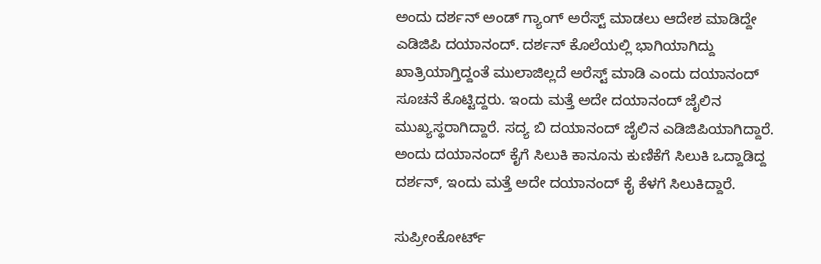ಅಂದು ದರ್ಶನ್ ಅಂಡ್ ಗ್ಯಾಂಗ್ ಅರೆಸ್ಟ್ ಮಾಡಲು ಆದೇಶ ಮಾಡಿದ್ದೇ ಎಡಿಜಿಪಿ ದಯಾನಂದ್. ದರ್ಶನ್ ಕೊಲೆಯಲ್ಲಿ ಭಾಗಿಯಾಗಿದ್ದು ಖಾತ್ರಿಯಾಗ್ತಿದ್ದಂತೆ ಮುಲಾಜಿಲ್ಲದೆ ಅರೆಸ್ಟ್ ಮಾಡಿ ಎಂದು ದಯಾನಂದ್ ಸೂಚನೆ ಕೊಟ್ಟಿದ್ದರು. ಇಂದು ಮತ್ತೆ ಅದೇ ದಯಾನಂದ್ ಜೈಲಿನ ಮುಖ್ಯಸ್ಥರಾಗಿದ್ದಾರೆ. ಸದ್ಯ ಬಿ ದಯಾನಂದ್ ಜೈಲಿನ ಎಡಿಜಿಪಿಯಾಗಿದ್ದಾರೆ. ಅಂದು ದಯಾನಂದ್ ಕೈಗೆ ಸಿಲುಕಿ ಕಾನೂನು ಕುಣಿಕೆಗೆ ಸಿಲುಕಿ ಒದ್ದಾಡಿದ್ದ ದರ್ಶನ್, ಇಂದು ಮತ್ತೆ ಅದೇ ದಯಾನಂದ್ ಕೈ ಕೆಳಗೆ ಸಿಲುಕಿದ್ದಾರೆ.

ಸುಪ್ರೀಂಕೋರ್ಟ್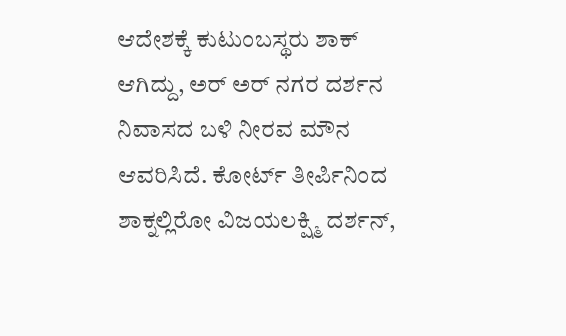ಆದೇಶಕ್ಕೆ ಕುಟುಂಬಸ್ಥರು ಶಾಕ್ ಆಗಿದ್ದು, ಅರ್ ಅರ್ ನಗರ ದರ್ಶನ ನಿವಾಸದ ಬಳಿ ನೀರವ ಮೌನ ಆವರಿಸಿದೆ. ಕೋರ್ಟ್ ತೀರ್ಪಿನಿಂದ ಶಾಕ್ನಲ್ಲಿರೋ ವಿಜಯಲಕ್ಷ್ಮಿ ದರ್ಶನ್,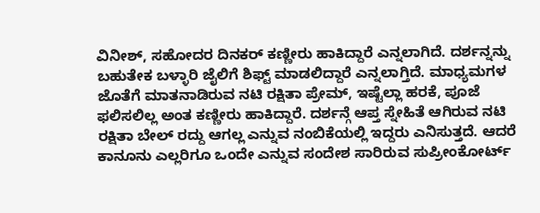ವಿನೀಶ್, ಸಹೋದರ ದಿನಕರ್ ಕಣ್ಣೀರು ಹಾಕಿದ್ದಾರೆ ಎನ್ನಲಾಗಿದೆ. ದರ್ಶನ್ನನ್ನು ಬಹುತೇಕ ಬಳ್ಳಾರಿ ಜೈಲಿಗೆ ಶಿಫ್ಟ್ ಮಾಡಲಿದ್ದಾರೆ ಎನ್ನಲಾಗ್ತಿದೆ. ಮಾಧ್ಯಮಗಳ ಜೊತೆಗೆ ಮಾತನಾಡಿರುವ ನಟಿ ರಕ್ಷಿತಾ ಪ್ರೇಮ್, ಇಷ್ಟೆಲ್ಲಾ ಹರಕೆ, ಪೂಜೆ ಫಲಿಸಲಿಲ್ಲ ಅಂತ ಕಣ್ಣೀರು ಹಾಕಿದ್ದಾರೆ. ದರ್ಶನ್ಗೆ ಆಪ್ತ ಸ್ನೇಹಿತೆ ಆಗಿರುವ ನಟಿ ರಕ್ಷಿತಾ ಬೇಲ್ ರದ್ದು ಆಗಲ್ಲ ಎನ್ನುವ ನಂಬಿಕೆಯಲ್ಲಿ ಇದ್ದರು ಎನಿಸುತ್ತದೆ. ಆದರೆ ಕಾನೂನು ಎಲ್ಲರಿಗೂ ಒಂದೇ ಎನ್ನುವ ಸಂದೇಶ ಸಾರಿರುವ ಸುಪ್ರೀಂಕೋರ್ಟ್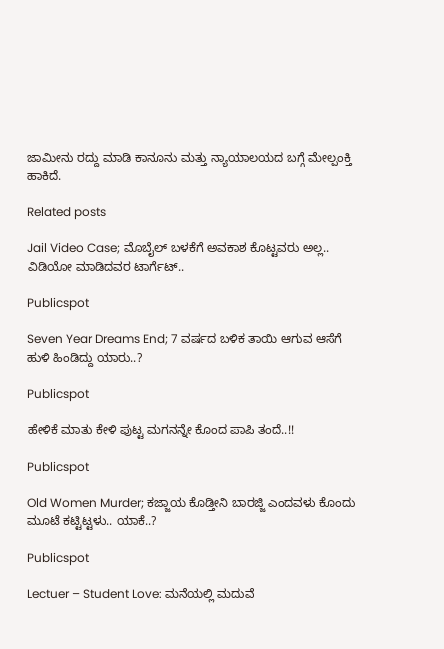ಜಾಮೀನು ರದ್ದು ಮಾಡಿ ಕಾನೂನು ಮತ್ತು ನ್ಯಾಯಾಲಯದ ಬಗ್ಗೆ ಮೇಲ್ಪಂಕ್ತಿ ಹಾಕಿದೆ.

Related posts

Jail Video Case; ಮೊಬೈಲ್ ಬಳಕೆಗೆ ಅವಕಾಶ ಕೊಟ್ಟವರು ಅಲ್ಲ.. ವಿಡಿಯೋ ಮಾಡಿದವರ ಟಾರ್ಗೆಟ್..

Publicspot

Seven Year Dreams End; 7 ವರ್ಷದ ಬಳಿಕ ತಾಯಿ ಆಗುವ ಆಸೆಗೆ ಹುಳಿ ಹಿಂಡಿದ್ದು ಯಾರು..?

Publicspot

ಹೇಳಿಕೆ ಮಾತು ಕೇಳಿ ಪುಟ್ಟ ಮಗನನ್ನೇ ಕೊಂದ ಪಾಪಿ ತಂದೆ..!!

Publicspot

Old Women Murder; ಕಜ್ಜಾಯ ಕೊಡ್ತೀನಿ ಬಾರಜ್ಜಿ ಎಂದವಳು ಕೊಂದು ಮೂಟೆ ಕಟ್ಟಿಟ್ಟಳು.. ಯಾಕೆ..?

Publicspot

Lectuer – Student Love: ಮನೆಯಲ್ಲಿ ಮದುವೆ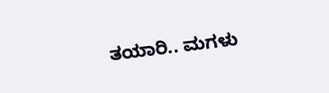ತಯಾರಿ.. ಮಗಳು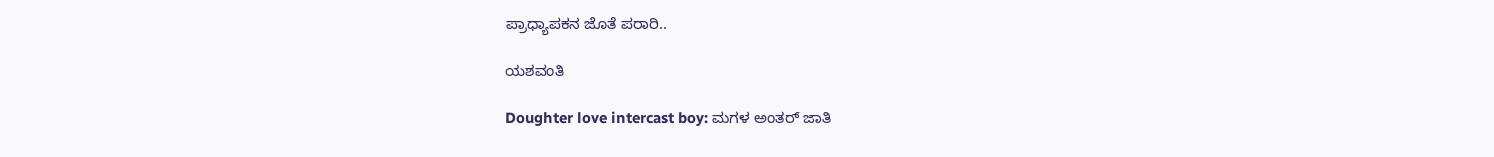ಪ್ರಾಧ್ಯಾಪಕನ ಜೊತೆ ಪರಾರಿ..

ಯಶವಂತಿ

Doughter love intercast boy: ಮಗಳ ಅಂತರ್ ಜಾತಿ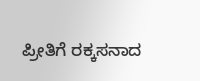ಪ್ರೀತಿಗೆ ರಕ್ಕಸನಾದ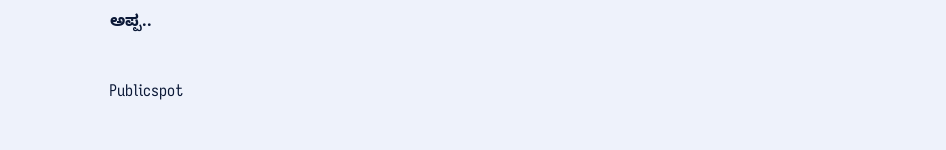ಅಪ್ಪ..

Publicspot